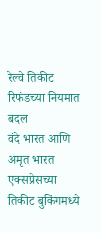रेल्वे तिकीट रिफंडच्या नियमात बदल
वंदे भारत आणि अमृत भारत एक्सप्रेसच्या तिकीट बुकिंगमध्ये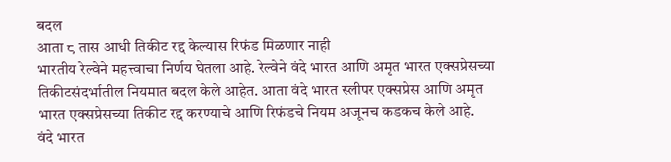बदल
आता ८ तास आधी तिकीट रद्द केल्यास रिफंड मिळणार नाही
भारतीय रेल्वेने महत्त्वाचा निर्णय घेतला आहे. रेल्वेने वंदे भारत आणि अमृत भारत एक्सप्रेसच्या तिकीटसंदर्भातील नियमात बदल केले आहेत. आता वंदे भारत स्लीपर एक्सप्रेस आणि अमृत भारत एक्सप्रेसच्या तिकीट रद्द करण्याचे आणि रिफंडचे नियम अजूनच कडकच केले आहे.
वंदे भारत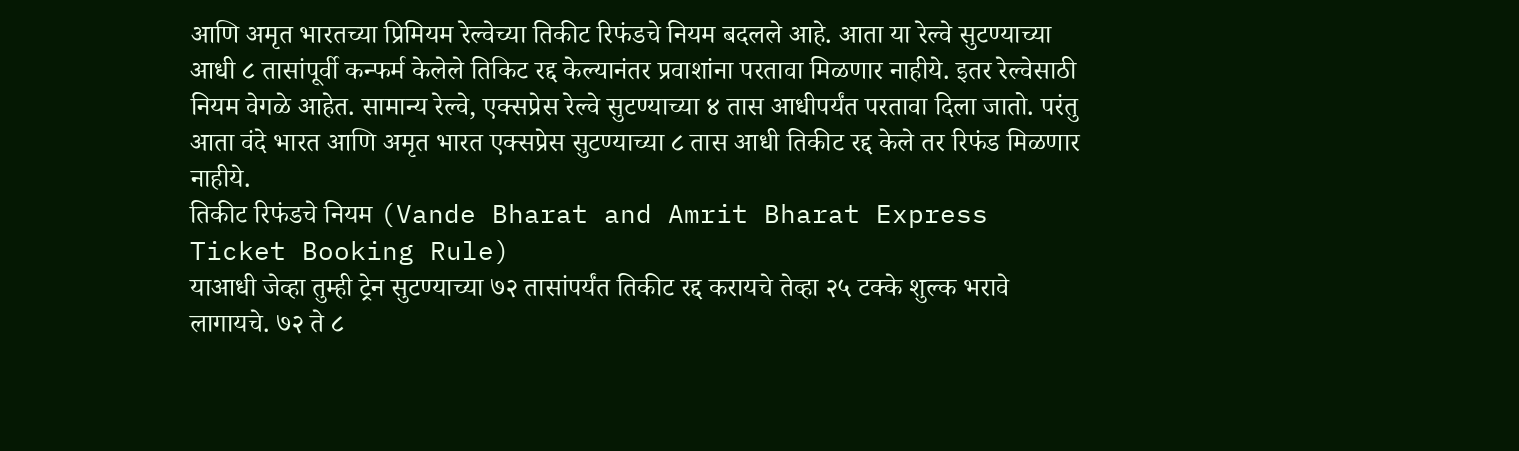आणि अमृत भारतच्या प्रिमियम रेल्वेच्या तिकीट रिफंडचे नियम बदलले आहे. आता या रेल्वे सुटण्याच्या आधी ८ तासांपूर्वी कन्फर्म केलेले तिकिट रद्द केल्यानंतर प्रवाशांना परतावा मिळणार नाहीये. इतर रेल्वेसाठी नियम वेगळे आहेत. सामान्य रेल्वे, एक्सप्रेस रेल्वे सुटण्याच्या ४ तास आधीपर्यंत परतावा दिला जातो. परंतु आता वंदे भारत आणि अमृत भारत एक्सप्रेस सुटण्याच्या ८ तास आधी तिकीट रद्द केले तर रिफंड मिळणार नाहीये.
तिकीट रिफंडचे नियम (Vande Bharat and Amrit Bharat Express Ticket Booking Rule)
याआधी जेव्हा तुम्ही ट्रेन सुटण्याच्या ७२ तासांपर्यंत तिकीट रद्द करायचे तेव्हा २५ टक्के शुल्क भरावे लागायचे. ७२ ते ८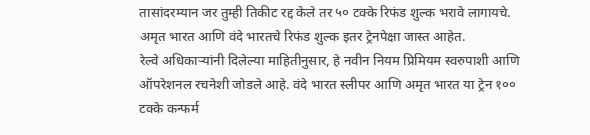तासांदरम्यान जर तुम्ही तिकीट रद्द केले तर ५० टक्के रिफंड शुल्क भरावे लागायचे. अमृत भारत आणि वंदे भारतचे रिफंड शुल्क इतर ट्रेनपेक्षा जास्त आहेत.
रेल्वे अधिकाऱ्यांनी दिलेल्या माहितीनुसार, हे नवीन नियम प्रिमियम स्वरुपाशी आणि ऑपरेशनल रचनेशी जोडले आहे. वंदे भारत स्लीपर आणि अमृत भारत या ट्रेन १०० टक्के कन्फर्म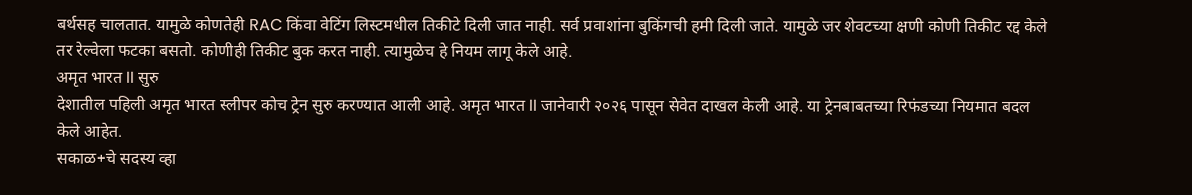बर्थसह चालतात. यामुळे कोणतेही RAC किंवा वेटिंग लिस्टमधील तिकीटे दिली जात नाही. सर्व प्रवाशांना बुकिंगची हमी दिली जाते. यामुळे जर शेवटच्या क्षणी कोणी तिकीट रद्द केले तर रेल्वेला फटका बसतो. कोणीही तिकीट बुक करत नाही. त्यामुळेच हे नियम लागू केले आहे.
अमृत भारत II सुरु
देशातील पहिली अमृत भारत स्लीपर कोच ट्रेन सुरु करण्यात आली आहे. अमृत भारत II जानेवारी २०२६ पासून सेवेत दाखल केली आहे. या ट्रेनबाबतच्या रिफंडच्या नियमात बदल केले आहेत.
सकाळ+चे सदस्य व्हा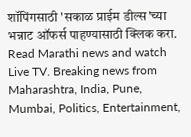शॉपिंगसाठी 'सकाळ प्राईम डील्स'च्या भन्नाट ऑफर्स पाहण्यासाठी क्लिक करा.
Read Marathi news and watch Live TV. Breaking news from Maharashtra, India, Pune, Mumbai, Politics, Entertainment,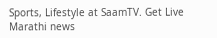Sports, Lifestyle at SaamTV. Get Live Marathi news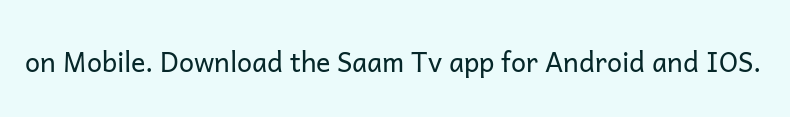on Mobile. Download the Saam Tv app for Android and IOS.